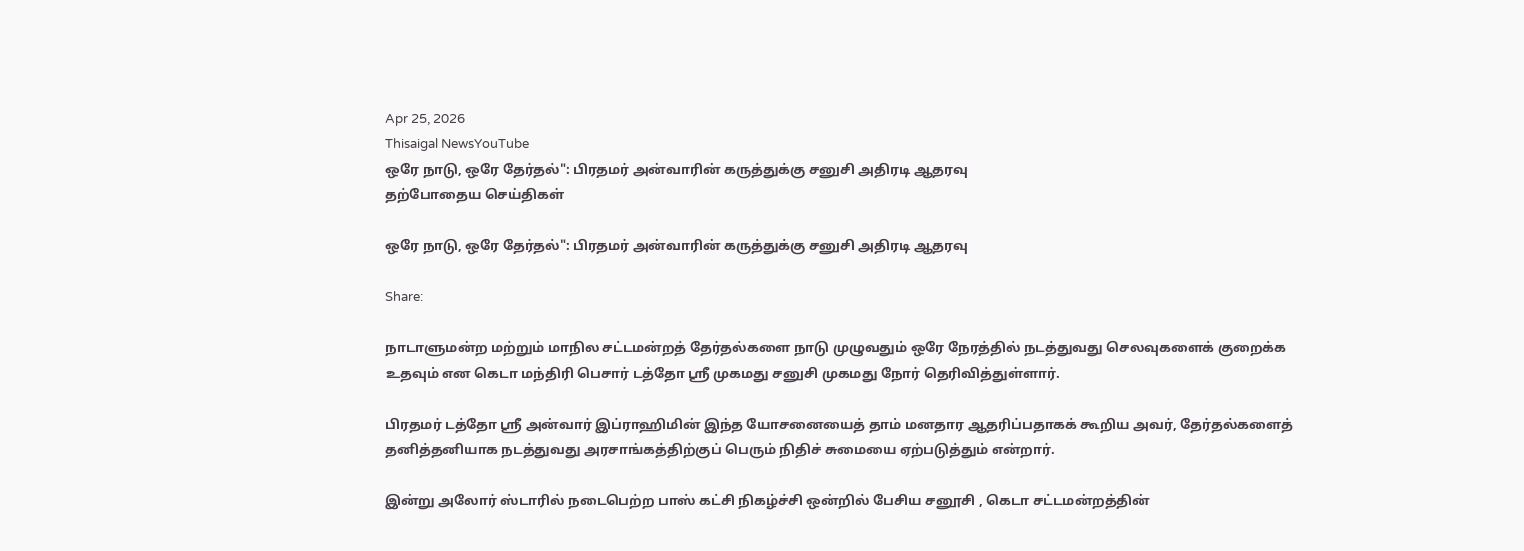Apr 25, 2026
Thisaigal NewsYouTube
ஒரே நாடு, ஒரே தேர்தல்": பிரதமர் அன்வாரின் கருத்துக்கு சனுசி அதிரடி ஆதரவு
தற்போதைய செய்திகள்

ஒரே நாடு, ஒரே தேர்தல்": பிரதமர் அன்வாரின் கருத்துக்கு சனுசி அதிரடி ஆதரவு

Share:

நாடாளுமன்ற மற்றும் மாநில சட்டமன்றத் தேர்தல்களை நாடு முழுவதும் ஒரே நேரத்தில் நடத்துவது செலவுகளைக் குறைக்க உதவும் என கெடா மந்திரி பெசார் டத்தோ ஸ்ரீ முகமது சனுசி முகமது நோர் தெரிவித்துள்ளார்.

பிரதமர் டத்தோ ஸ்ரீ அன்வார் இப்ராஹிமின் இந்த யோசனையைத் தாம் மனதார ஆதரிப்பதாகக் கூறிய அவர், தேர்தல்களைத் தனித்தனியாக நடத்துவது அரசாங்கத்திற்குப் பெரும் நிதிச் சுமையை ஏற்படுத்தும் என்றார்.

இன்று அலோர் ஸ்டாரில் நடைபெற்ற பாஸ் கட்சி நிகழ்ச்சி ஒன்றில் பேசிய சனூசி , கெடா சட்டமன்றத்தின்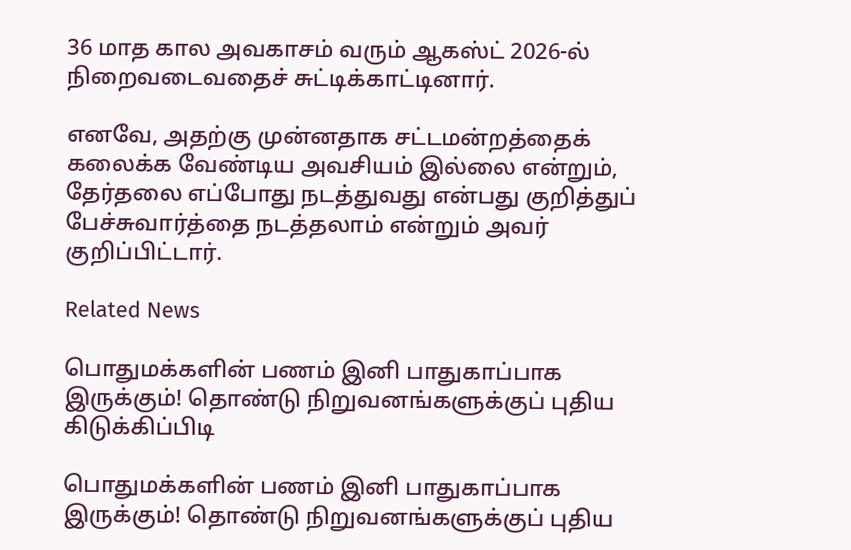36 மாத கால அவகாசம் வரும் ஆகஸ்ட் 2026-ல் நிறைவடைவதைச் சுட்டிக்காட்டினார்.

எனவே, அதற்கு முன்னதாக சட்டமன்றத்தைக் கலைக்க வேண்டிய அவசியம் இல்லை என்றும், தேர்தலை எப்போது நடத்துவது என்பது குறித்துப் பேச்சுவார்த்தை நடத்தலாம் என்றும் அவர் குறிப்பிட்டார்.

Related News

பொதுமக்களின் பணம் இனி பாதுகாப்பாக இருக்கும்! தொண்டு நிறுவனங்களுக்குப் புதிய கிடுக்கிப்பிடி

பொதுமக்களின் பணம் இனி பாதுகாப்பாக இருக்கும்! தொண்டு நிறுவனங்களுக்குப் புதிய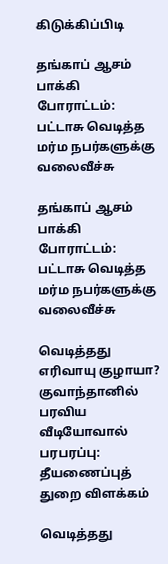கிடுக்கிப்பிடி

தங்காப் ஆசம் பாக்கி போராட்டம்: பட்டாசு வெடித்த மர்ம நபர்களுக்கு வலைவீச்சு

தங்காப் ஆசம் பாக்கி போராட்டம்: பட்டாசு வெடித்த மர்ம நபர்களுக்கு வலைவீச்சு

வெடித்தது எரிவாயு குழாயா? குவாந்தானில் பரவிய வீடியோவால் பரபரப்பு: தீயணைப்புத் துறை விளக்கம்

வெடித்தது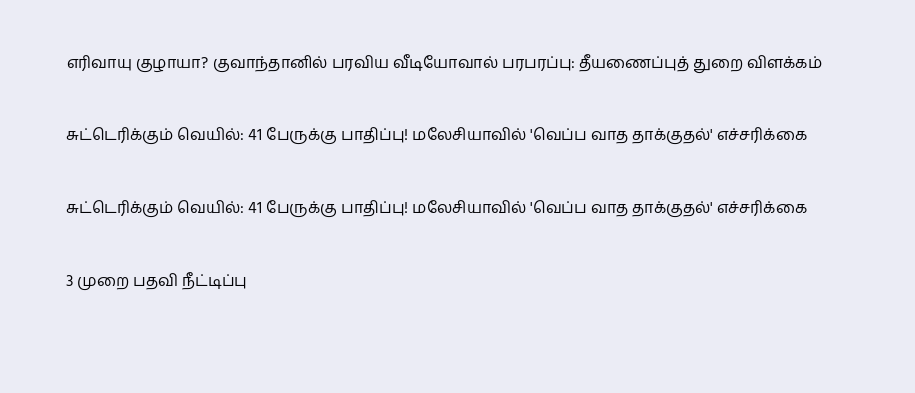எரிவாயு குழாயா? குவாந்தானில் பரவிய வீடியோவால் பரபரப்பு: தீயணைப்புத் துறை விளக்கம்

சுட்டெரிக்கும் வெயில்: 41 பேருக்கு பாதிப்பு! மலேசியாவில் 'வெப்ப வாத தாக்குதல்' எச்சரிக்கை

சுட்டெரிக்கும் வெயில்: 41 பேருக்கு பாதிப்பு! மலேசியாவில் 'வெப்ப வாத தாக்குதல்' எச்சரிக்கை

3 முறை பதவி நீட்டிப்பு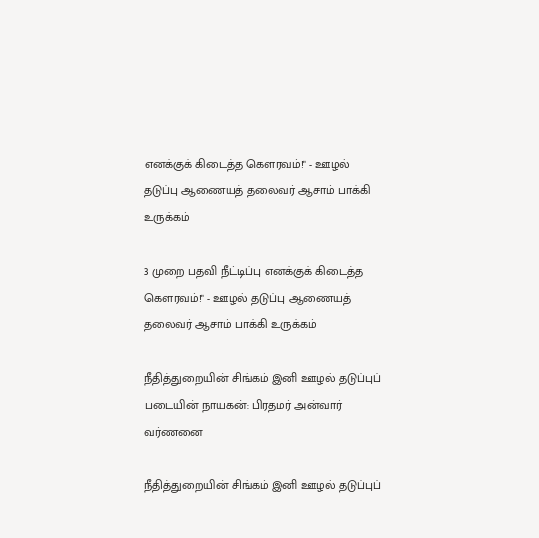எனக்குக் கிடைத்த கௌரவம்!" - ஊழல் தடுப்பு ஆணையத் தலைவர் ஆசாம் பாக்கி உருக்கம்

3 முறை பதவி நீட்டிப்பு எனக்குக் கிடைத்த கௌரவம்!" - ஊழல் தடுப்பு ஆணையத் தலைவர் ஆசாம் பாக்கி உருக்கம்

நீதித்துறையின் சிங்கம் இனி ஊழல் தடுப்புப் படையின் நாயகன்: பிரதமர் அன்வார் வர்ணனை

நீதித்துறையின் சிங்கம் இனி ஊழல் தடுப்புப்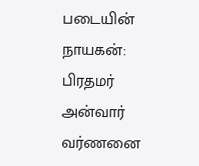படையின் நாயகன்: பிரதமர் அன்வார் வர்ணனை